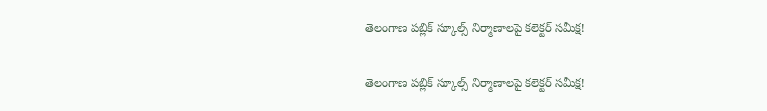తెలంగాణ పబ్లిక్ స్కూల్స్ నిర్మాణాలపై కలెక్టర్ సమీక్ష!

తెలంగాణ పబ్లిక్ స్కూల్స్ నిర్మాణాలపై కలెక్టర్ సమీక్ష!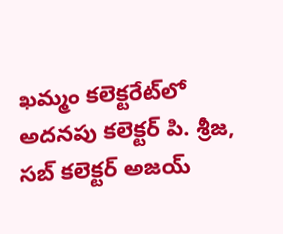ఖమ్మం కలెక్టరేట్‌లో అదనపు కలెక్టర్ పి. శ్రీజ, సబ్ కలెక్టర్ అజయ్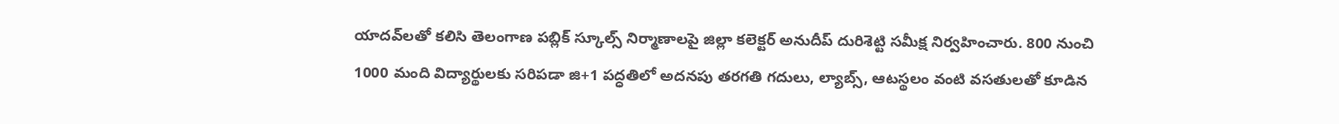యాదవ్‌లతో కలిసి తెలంగాణ పబ్లిక్ స్కూల్స్ నిర్మాణాలపై జిల్లా కలెక్టర్ అనుదీప్ దురిశెట్టి సమీక్ష నిర్వహించారు. 800 నుంచి 1000 మంది విద్యార్థులకు సరిపడా జి+1 పద్ధతిలో అదనపు తరగతి గదులు, ల్యాబ్స్, ఆటస్థలం వంటి వసతులతో కూడిన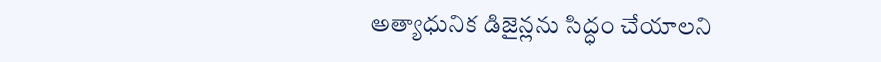అత్యాధునిక డిజైన్లను సిద్ధం చేయాలని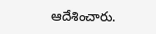ఆదేశించారు.